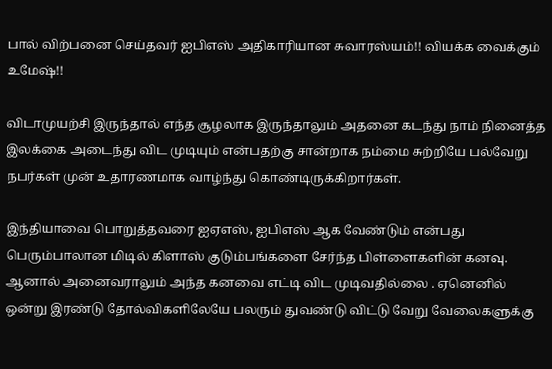பால் விற்பனை செய்தவர் ஐபிஎஸ் அதிகாரியான சுவாரஸ்யம்!! வியக்க வைக்கும் உமேஷ்!!

விடாமுயற்சி இருந்தால் எந்த சூழலாக இருந்தாலும் அதனை கடந்து நாம் நினைத்த இலக்கை அடைந்து விட முடியும் என்பதற்கு சான்றாக நம்மை சுற்றியே பல்வேறு நபர்கள் முன் உதாரணமாக வாழ்ந்து கொண்டிருக்கிறார்கள்.

இந்தியாவை பொறுத்தவரை ஐஏஎஸ், ஐபிஎஸ் ஆக வேண்டும் என்பது பெரும்பாலான மிடில் கிளாஸ் குடும்பங்களை சேர்ந்த பிள்ளைகளின் கனவு. ஆனால் அனைவராலும் அந்த கனவை எட்டி விட முடிவதில்லை . ஏனெனில் ஒன்று இரண்டு தோல்விகளிலேயே பலரும் துவண்டு விட்டு வேறு வேலைகளுக்கு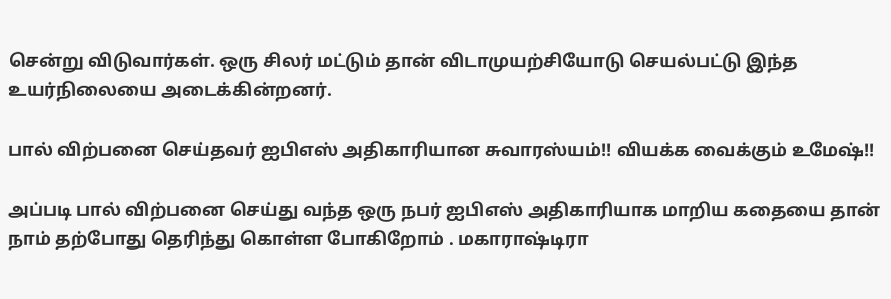சென்று விடுவார்கள். ஒரு சிலர் மட்டும் தான் விடாமுயற்சியோடு செயல்பட்டு இந்த உயர்நிலையை அடைக்கின்றனர்.

பால் விற்பனை செய்தவர் ஐபிஎஸ் அதிகாரியான சுவாரஸ்யம்!! வியக்க வைக்கும் உமேஷ்!!

அப்படி பால் விற்பனை செய்து வந்த ஒரு நபர் ஐபிஎஸ் அதிகாரியாக மாறிய கதையை தான் நாம் தற்போது தெரிந்து கொள்ள போகிறோம் . மகாராஷ்டிரா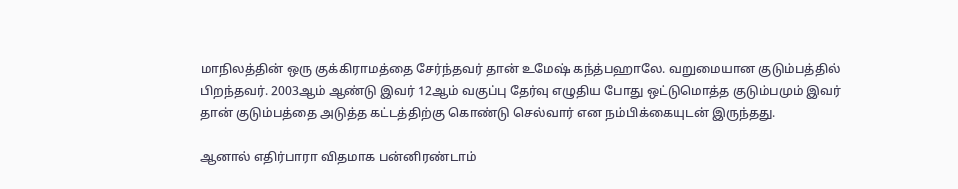மாநிலத்தின் ஒரு குக்கிராமத்தை சேர்ந்தவர் தான் உமேஷ் கந்த்பஹாலே. வறுமையான குடும்பத்தில் பிறந்தவர். 2003ஆம் ஆண்டு இவர் 12ஆம் வகுப்பு தேர்வு எழுதிய போது ஒட்டுமொத்த குடும்பமும் இவர் தான் குடும்பத்தை அடுத்த கட்டத்திற்கு கொண்டு செல்வார் என நம்பிக்கையுடன் இருந்தது.

ஆனால் எதிர்பாரா விதமாக பன்னிரண்டாம்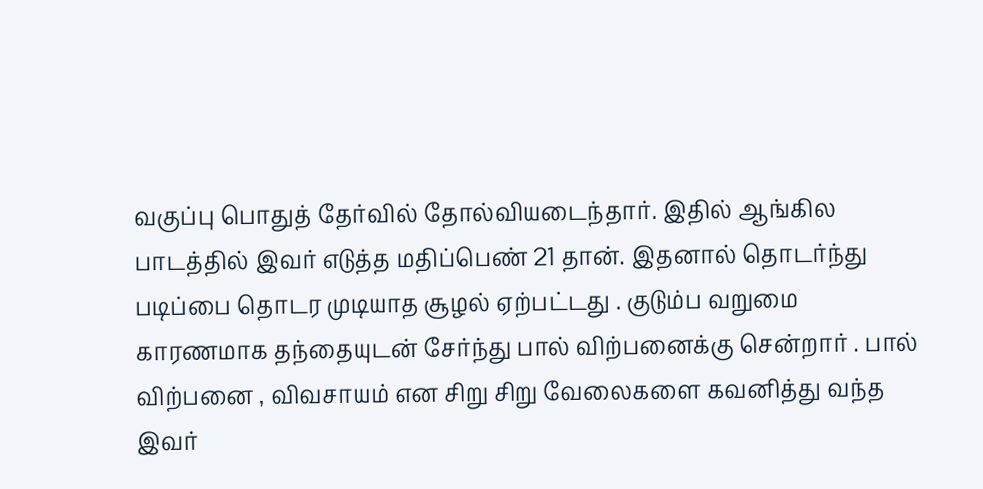வகுப்பு பொதுத் தேர்வில் தோல்வியடைந்தார். இதில் ஆங்கில பாடத்தில் இவர் எடுத்த மதிப்பெண் 21 தான். இதனால் தொடர்ந்து படிப்பை தொடர முடியாத சூழல் ஏற்பட்டது . குடும்ப வறுமை காரணமாக தந்தையுடன் சேர்ந்து பால் விற்பனைக்கு சென்றார் . பால் விற்பனை , விவசாயம் என சிறு சிறு வேலைகளை கவனித்து வந்த இவர்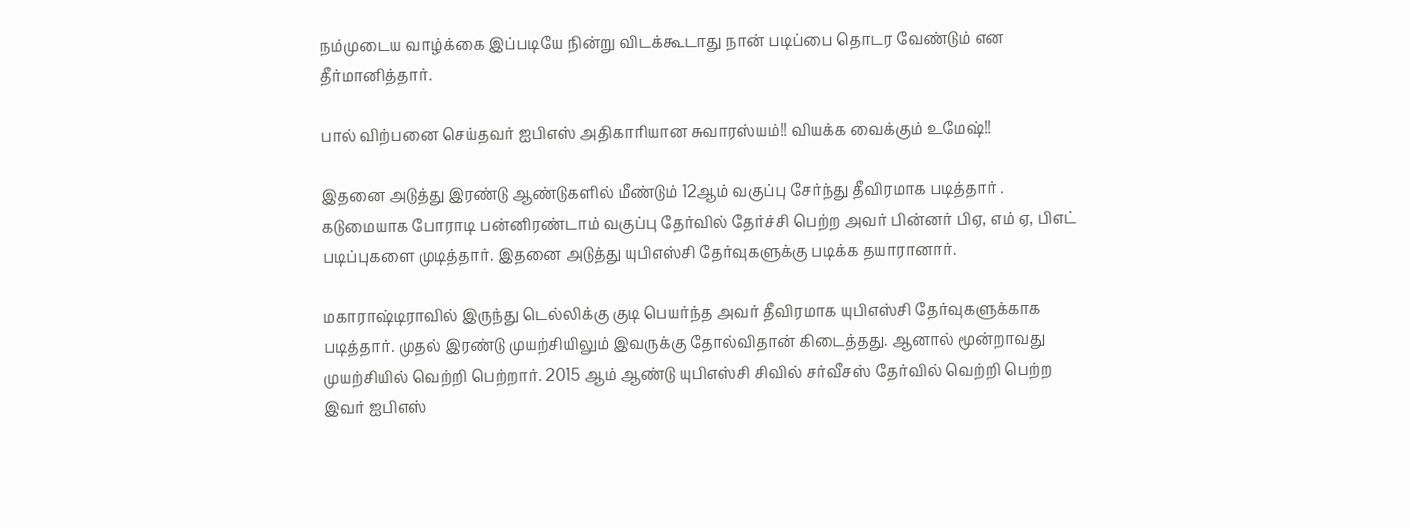நம்முடைய வாழ்க்கை இப்படியே நின்று விடக்கூடாது நான் படிப்பை தொடர வேண்டும் என தீர்மானித்தார்.

பால் விற்பனை செய்தவர் ஐபிஎஸ் அதிகாரியான சுவாரஸ்யம்!! வியக்க வைக்கும் உமேஷ்!!

இதனை அடுத்து இரண்டு ஆண்டுகளில் மீண்டும் 12ஆம் வகுப்பு சேர்ந்து தீவிரமாக படித்தார் . கடுமையாக போராடி பன்னிரண்டாம் வகுப்பு தேர்வில் தேர்ச்சி பெற்ற அவர் பின்னர் பிஏ, எம் ஏ, பிஎட் படிப்புகளை முடித்தார். இதனை அடுத்து யுபிஎஸ்சி தேர்வுகளுக்கு படிக்க தயாரானார்.

மகாராஷ்டிராவில் இருந்து டெல்லிக்கு குடி பெயர்ந்த அவர் தீவிரமாக யுபிஎஸ்சி தேர்வுகளுக்காக படித்தார். முதல் இரண்டு முயற்சியிலும் இவருக்கு தோல்விதான் கிடைத்தது. ஆனால் மூன்றாவது முயற்சியில் வெற்றி பெற்றார். 2015 ஆம் ஆண்டு யுபிஎஸ்சி சிவில் சர்வீசஸ் தேர்வில் வெற்றி பெற்ற இவர் ஐபிஎஸ்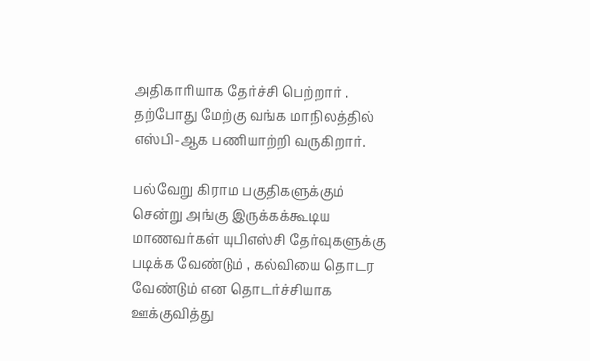அதிகாரியாக தேர்ச்சி பெற்றார் . தற்போது மேற்கு வங்க மாநிலத்தில் எஸ்பி-ஆக பணியாற்றி வருகிறார்.

பல்வேறு கிராம பகுதிகளுக்கும் சென்று அங்கு இருக்கக்கூடிய மாணவர்கள் யுபிஎஸ்சி தேர்வுகளுக்கு படிக்க வேண்டும் , கல்வியை தொடர வேண்டும் என தொடர்ச்சியாக ஊக்குவித்து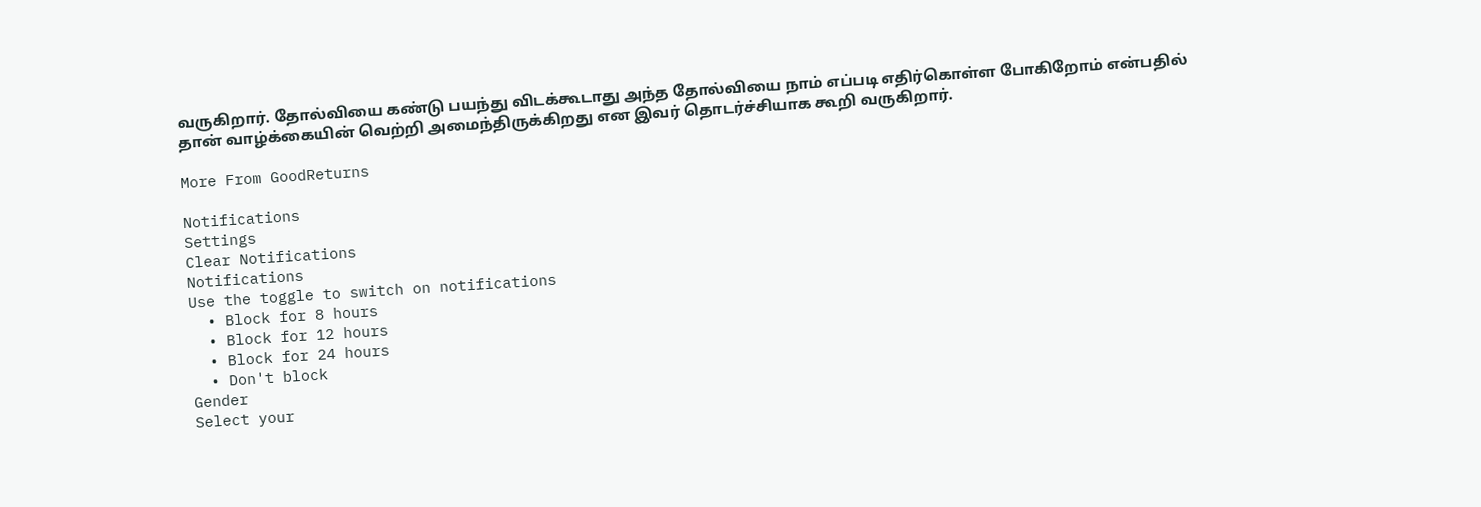வருகிறார். தோல்வியை கண்டு பயந்து விடக்கூடாது அந்த தோல்வியை நாம் எப்படி எதிர்கொள்ள போகிறோம் என்பதில் தான் வாழ்க்கையின் வெற்றி அமைந்திருக்கிறது என இவர் தொடர்ச்சியாக கூறி வருகிறார்.

More From GoodReturns

Notifications
Settings
Clear Notifications
Notifications
Use the toggle to switch on notifications
  • Block for 8 hours
  • Block for 12 hours
  • Block for 24 hours
  • Don't block
Gender
Select your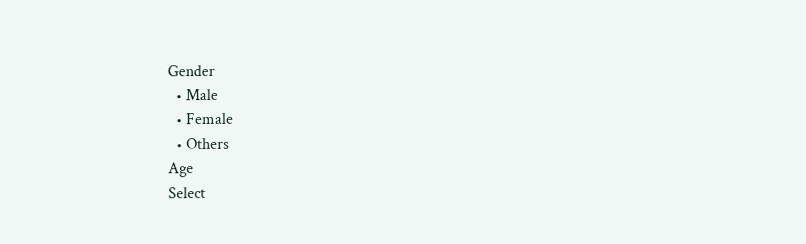Gender
  • Male
  • Female
  • Others
Age
Select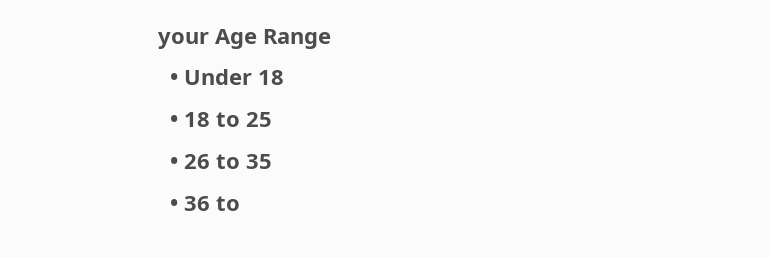your Age Range
  • Under 18
  • 18 to 25
  • 26 to 35
  • 36 to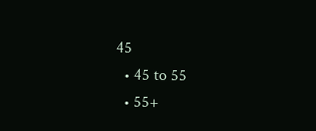45
  • 45 to 55
  • 55+